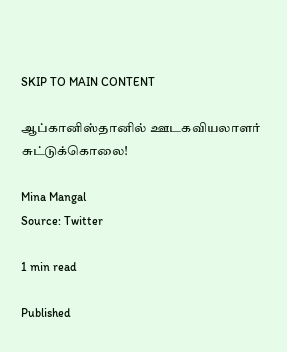SKIP TO MAIN CONTENT

ஆப்கானிஸ்தானில் ஊடகவியலாளர் சுட்டுக்கொலை!

Mina Mangal
Source: Twitter

1 min read

Published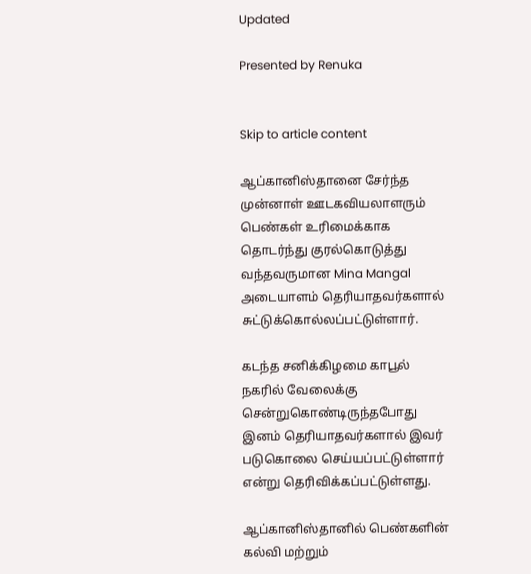Updated

Presented by Renuka


Skip to article content

ஆப்கானிஸ்தானை சேர்ந்த முன்னாள் ஊடகவியலாளரும் பெண்கள் உரிமைக்காக தொடர்ந்து குரல்கொடுத்து வந்தவருமான Mina Mangal அடையாளம் தெரியாதவர்களால் சுட்டுக்கொல்லப்பட்டுள்ளார்.

கடந்த சனிக்கிழமை காபூல் நகரில் வேலைக்கு சென்றுகொண்டிருந்தபோது இனம் தெரியாதவர்களால் இவர் படுகொலை செய்யப்பட்டுள்ளார் என்று தெரிவிக்கப்பட்டுள்ளது.

ஆப்கானிஸ்தானில் பெண்களின் கல்வி மற்றும்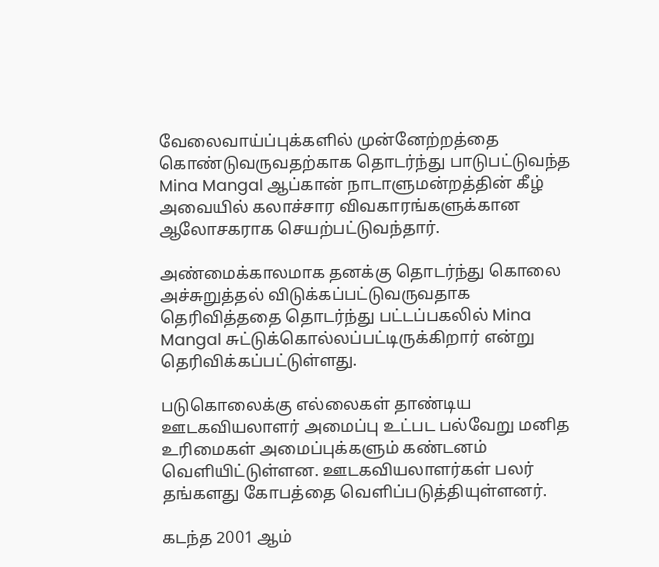வேலைவாய்ப்புக்களில் முன்னேற்றத்தை கொண்டுவருவதற்காக தொடர்ந்து பாடுபட்டுவந்த Mina Mangal ஆப்கான் நாடாளுமன்றத்தின் கீழ் அவையில் கலாச்சார விவகாரங்களுக்கான ஆலோசகராக செயற்பட்டுவந்தார்.

அண்மைக்காலமாக தனக்கு தொடர்ந்து கொலை அச்சுறுத்தல் விடுக்கப்பட்டுவருவதாக தெரிவித்ததை தொடர்ந்து பட்டப்பகலில் Mina Mangal சுட்டுக்கொல்லப்பட்டிருக்கிறார் என்று தெரிவிக்கப்பட்டுள்ளது.

படுகொலைக்கு எல்லைகள் தாண்டிய ஊடகவியலாளர் அமைப்பு உட்பட பல்வேறு மனித உரிமைகள் அமைப்புக்களும் கண்டனம் வெளியிட்டுள்ளன. ஊடகவியலாளர்கள் பலர் தங்களது கோபத்தை வெளிப்படுத்தியுள்ளனர்.

கடந்த 2001 ஆம்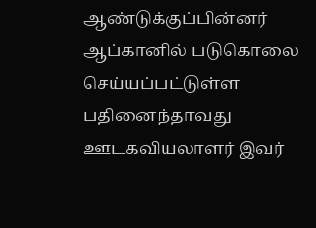ஆண்டுக்குப்பின்னர் ஆப்கானில் படுகொலை செய்யப்பட்டுள்ள பதினைந்தாவது ஊடகவியலாளர் இவர்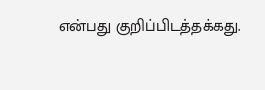என்பது குறிப்பிடத்தக்கது.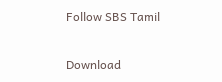Follow SBS Tamil

Download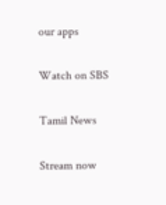our apps

Watch on SBS

Tamil News

Stream now